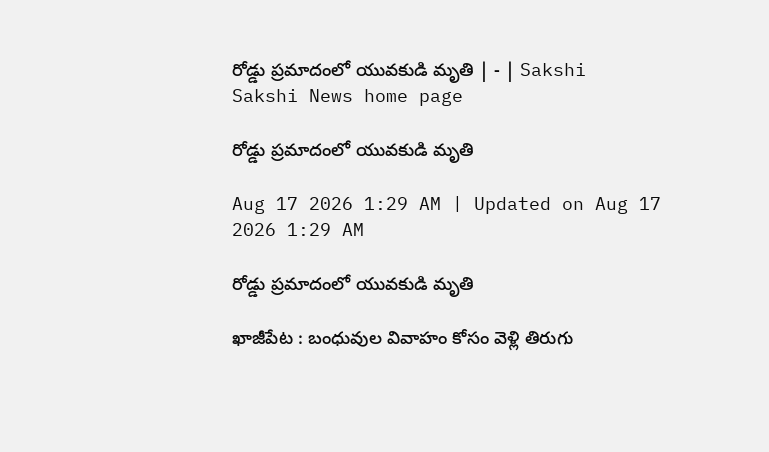రోడ్డు ప్రమాదంలో యువకుడి మృతి | - | Sakshi
Sakshi News home page

రోడ్డు ప్రమాదంలో యువకుడి మృతి

Aug 17 2026 1:29 AM | Updated on Aug 17 2026 1:29 AM

రోడ్డు ప్రమాదంలో యువకుడి మృతి

ఖాజీపేట : బంధువుల వివాహం కోసం వెళ్లి తిరుగు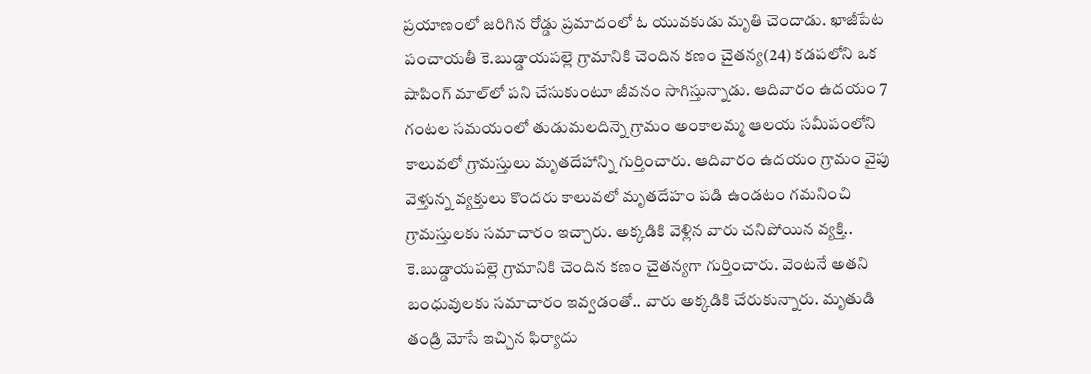ప్రయాణంలో జరిగిన రోడ్డు ప్రమాదంలో ఓ యువకుడు మృతి చెందాడు. ఖాజీపేట పంచాయతీ కె.బుడ్డాయపల్లె గ్రామానికి చెందిన కణం చైతన్య(24) కడపలోని ఒక షాపింగ్‌ మాల్‌లో పని చేసుకుంటూ జీవనం సాగిస్తున్నాడు. ఆదివారం ఉదయం 7 గంటల సమయంలో తుడుమలదిన్నె గ్రామం అంకాలమ్మ ఆలయ సమీపంలోని కాలువలో గ్రామస్తులు మృతదేహాన్ని గుర్తించారు. ఆదివారం ఉదయం గ్రామం వైపు వెళ్తున్న వ్యక్తులు కొందరు కాలువలో మృతదేహం పడి ఉండటం గమనించి గ్రామస్తులకు సమాచారం ఇచ్చారు. అక్కడికి వెళ్లిన వారు చనిపోయిన వ్యక్తి.. కె.బుడ్డాయపల్లె గ్రామానికి చెందిన కణం చైతన్యగా గుర్తించారు. వెంటనే అతని బంధువులకు సమాచారం ఇవ్వడంతో.. వారు అక్కడికి చేరుకున్నారు. మృతుడి తండ్రి మోసే ఇచ్చిన ఫిర్యాదు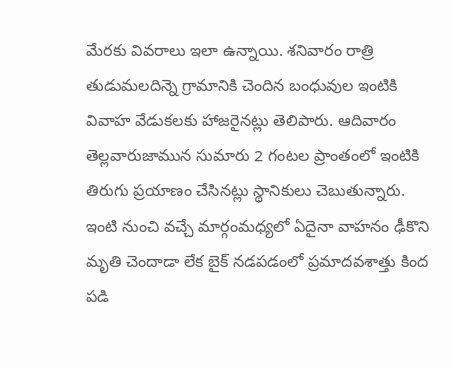మేరకు వివరాలు ఇలా ఉన్నాయి. శనివారం రాత్రి తుడుమలదిన్నె గ్రామానికి చెందిన బంధువుల ఇంటికి వివాహ వేడుకలకు హాజరైనట్లు తెలిపారు. ఆదివారం తెల్లవారుజామున సుమారు 2 గంటల ప్రాంతంలో ఇంటికి తిరుగు ప్రయాణం చేసినట్లు స్థానికులు చెబుతున్నారు. ఇంటి నుంచి వచ్చే మార్గంమధ్యలో ఏదైనా వాహనం ఢీకొని మృతి చెందాడా లేక బైక్‌ నడపడంలో ప్రమాదవశాత్తు కింద పడి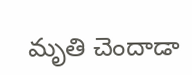మృతి చెందాడా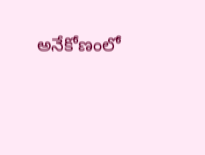అనేకోణంలో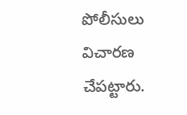పోలీసులు విచారణ చేపట్టారు.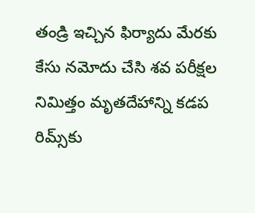తండ్రి ఇచ్చిన ఫిర్యాదు మేరకు కేసు నమోదు చేసి శవ పరీక్షల నిమిత్తం మృతదేహాన్ని కడప రిమ్స్‌కు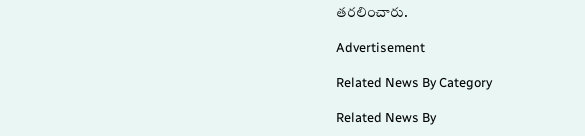తరలించారు.

Advertisement

Related News By Category

Related News By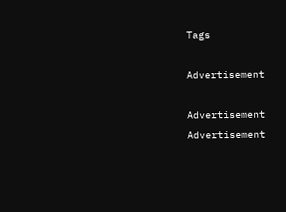Tags

Advertisement

Advertisement
Advertisement